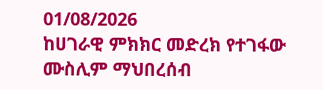01/08/2026
ከሀገራዊ ምክክር መድረክ የተገፋው ሙስሊም ማህበረሰብ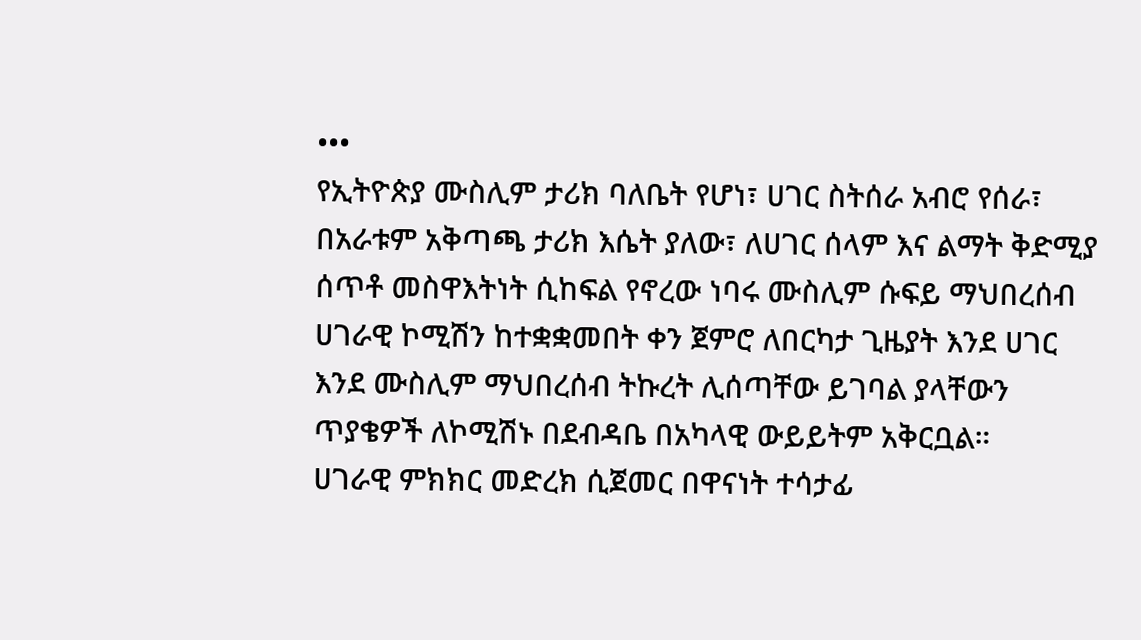•••
የኢትዮጵያ ሙስሊም ታሪክ ባለቤት የሆነ፣ ሀገር ስትሰራ አብሮ የሰራ፣ በአራቱም አቅጣጫ ታሪክ እሴት ያለው፣ ለሀገር ሰላም እና ልማት ቅድሚያ ሰጥቶ መስዋእትነት ሲከፍል የኖረው ነባሩ ሙስሊም ሱፍይ ማህበረሰብ ሀገራዊ ኮሚሽን ከተቋቋመበት ቀን ጀምሮ ለበርካታ ጊዜያት እንደ ሀገር እንደ ሙስሊም ማህበረሰብ ትኩረት ሊሰጣቸው ይገባል ያላቸውን ጥያቄዎች ለኮሚሽኑ በደብዳቤ በአካላዊ ውይይትም አቅርቧል።
ሀገራዊ ምክክር መድረክ ሲጀመር በዋናነት ተሳታፊ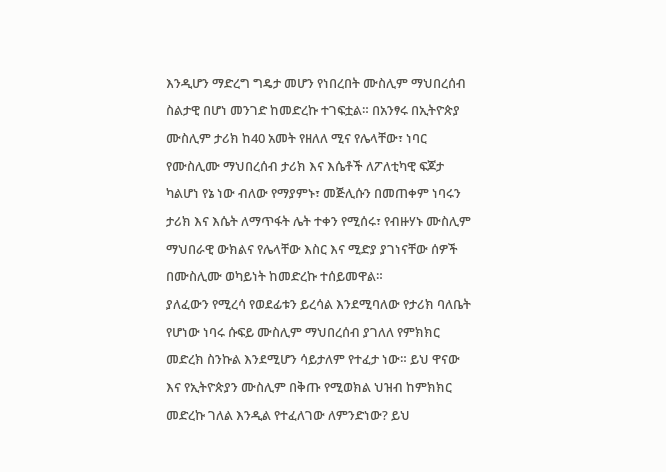እንዲሆን ማድረግ ግዴታ መሆን የነበረበት ሙስሊም ማህበረሰብ ስልታዊ በሆነ መንገድ ከመድረኩ ተገፍቷል። በአንፃሩ በኢትዮጵያ ሙስሊም ታሪክ ከ40 አመት የዘለለ ሚና የሌላቸው፣ ነባር የሙስሊሙ ማህበረሰብ ታሪክ እና እሴቶች ለፖለቲካዊ ፍጆታ ካልሆነ የኔ ነው ብለው የማያምኑ፣ መጅሊሱን በመጠቀም ነባሩን ታሪክ እና እሴት ለማጥፋት ሌት ተቀን የሚሰሩ፣ የብዙሃኑ ሙስሊም ማህበራዊ ውክልና የሌላቸው እስር እና ሚድያ ያገነናቸው ሰዎች በሙስሊሙ ወካይነት ከመድረኩ ተሰይመዋል።
ያለፈውን የሚረሳ የወደፊቱን ይረሳል እንደሚባለው የታሪክ ባለቤት የሆነው ነባሩ ሱፍይ ሙስሊም ማህበረሰብ ያገለለ የምክክር መድረክ ስንኩል እንደሚሆን ሳይታለም የተፈታ ነው። ይህ ዋናው እና የኢትዮጵያን ሙስሊም በቅጡ የሚወክል ህዝብ ከምክክር መድረኩ ገለል እንዲል የተፈለገው ለምንድነው? ይህ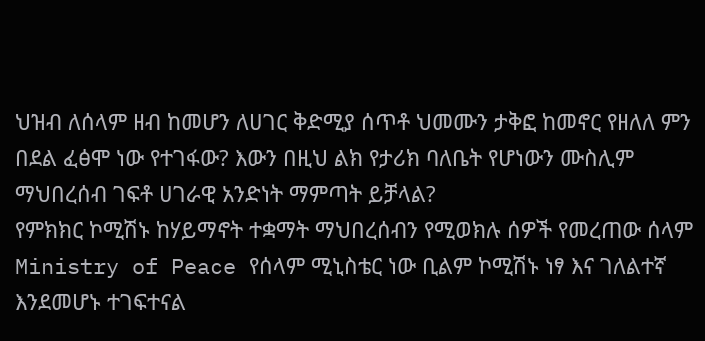ህዝብ ለሰላም ዘብ ከመሆን ለሀገር ቅድሚያ ሰጥቶ ህመሙን ታቅፎ ከመኖር የዘለለ ምን በደል ፈፅሞ ነው የተገፋው? እውን በዚህ ልክ የታሪክ ባለቤት የሆነውን ሙስሊም ማህበረሰብ ገፍቶ ሀገራዊ አንድነት ማምጣት ይቻላል?
የምክክር ኮሚሽኑ ከሃይማኖት ተቋማት ማህበረሰብን የሚወክሉ ሰዎች የመረጠው ሰላም Ministry of Peace የሰላም ሚኒስቴር ነው ቢልም ኮሚሽኑ ነፃ እና ገለልተኛ እንደመሆኑ ተገፍተናል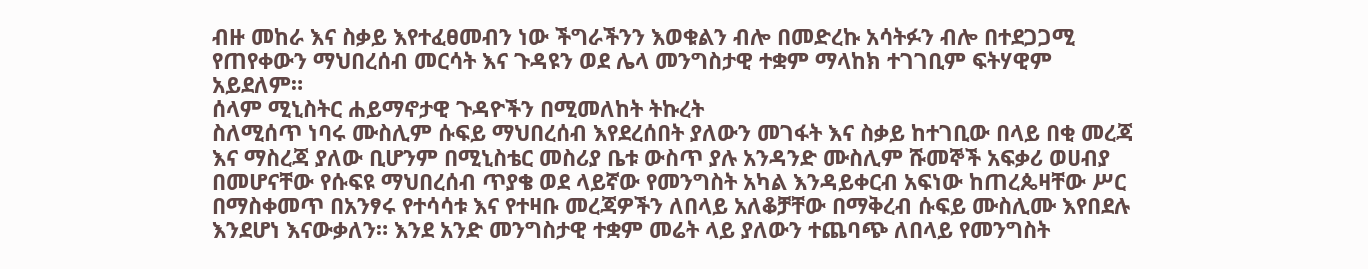ብዙ መከራ እና ስቃይ እየተፈፀመብን ነው ችግራችንን እወቁልን ብሎ በመድረኩ አሳትፉን ብሎ በተደጋጋሚ የጠየቀውን ማህበረሰብ መርሳት እና ጉዳዩን ወደ ሌላ መንግስታዊ ተቋም ማላከክ ተገገቢም ፍትሃዊም አይደለም።
ሰላም ሚኒስትር ሐይማኖታዊ ጉዳዮችን በሚመለከት ትኩረት
ስለሚሰጥ ነባሩ ሙስሊም ሱፍይ ማህበረሰብ እየደረሰበት ያለውን መገፋት እና ስቃይ ከተገቢው በላይ በቂ መረጃ እና ማስረጃ ያለው ቢሆንም በሚኒስቴር መስሪያ ቤቱ ውስጥ ያሉ አንዳንድ ሙስሊም ሹመኞች አፍቃሪ ወሀብያ በመሆናቸው የሱፍዩ ማህበረሰብ ጥያቄ ወደ ላይኛው የመንግስት አካል እንዳይቀርብ አፍነው ከጠረጴዛቸው ሥር በማስቀመጥ በአንፃሩ የተሳሳቱ እና የተዛቡ መረጃዎችን ለበላይ አለቆቻቸው በማቅረብ ሱፍይ ሙስሊሙ እየበደሉ እንደሆነ እናውቃለን። እንደ አንድ መንግስታዊ ተቋም መሬት ላይ ያለውን ተጨባጭ ለበላይ የመንግስት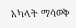አካላት ማሳወቅ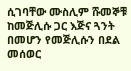ሲገባቸው ሙስሊም ሹመኞቹ ከመጅሊሱ ጋር እጅና ጓንት በመሆን የመጅሊሱን በደል መሰወር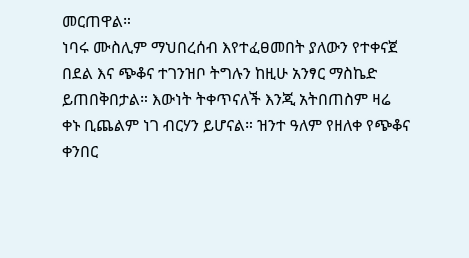መርጠዋል።
ነባሩ ሙስሊም ማህበረሰብ እየተፈፀመበት ያለውን የተቀናጀ በደል እና ጭቆና ተገንዝቦ ትግሉን ከዚሁ አንፃር ማስኬድ ይጠበቅበታል። እውነት ትቀጥናለች እንጂ አትበጠስም ዛሬ
ቀኑ ቢጨልም ነገ ብርሃን ይሆናል። ዝንተ ዓለም የዘለቀ የጭቆና ቀንበር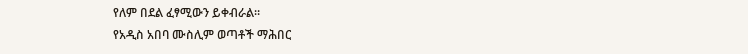የለም በደል ፈፃሚውን ይቀብራል።
የአዲስ አበባ ሙስሊም ወጣቶች ማሕበር